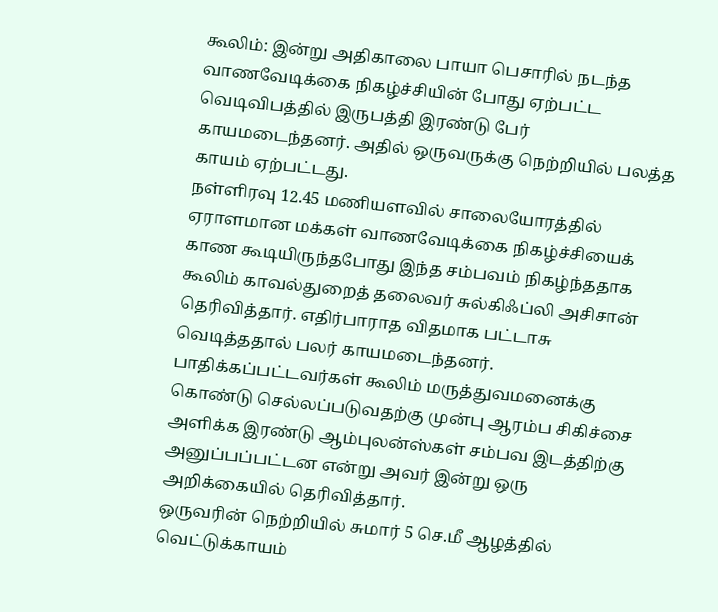கூலிம்: இன்று அதிகாலை பாயா பெசாரில் நடந்த வாணவேடிக்கை நிகழ்ச்சியின் போது ஏற்பட்ட வெடிவிபத்தில் இருபத்தி இரண்டு பேர் காயமடைந்தனர். அதில் ஒருவருக்கு நெற்றியில் பலத்த காயம் ஏற்பட்டது.
நள்ளிரவு 12.45 மணியளவில் சாலையோரத்தில் ஏராளமான மக்கள் வாணவேடிக்கை நிகழ்ச்சியைக் காண கூடியிருந்தபோது இந்த சம்பவம் நிகழ்ந்ததாக கூலிம் காவல்துறைத் தலைவர் சுல்கிஃப்லி அசிசான் தெரிவித்தார். எதிர்பாராத விதமாக பட்டாசு வெடித்ததால் பலர் காயமடைந்தனர்.
பாதிக்கப்பட்டவர்கள் கூலிம் மருத்துவமனைக்கு கொண்டு செல்லப்படுவதற்கு முன்பு ஆரம்ப சிகிச்சை அளிக்க இரண்டு ஆம்புலன்ஸ்கள் சம்பவ இடத்திற்கு அனுப்பப்பட்டன என்று அவர் இன்று ஒரு அறிக்கையில் தெரிவித்தார்.
ஒருவரின் நெற்றியில் சுமார் 5 செ.மீ ஆழத்தில் வெட்டுக்காயம்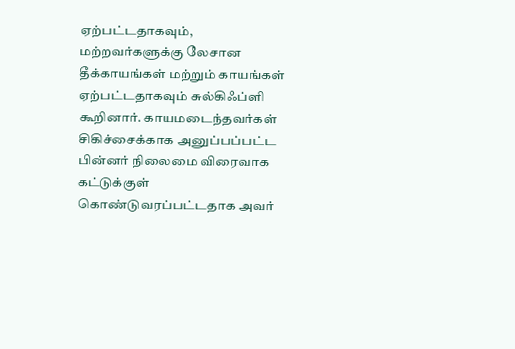ஏற்பட்டதாகவும், மற்றவர்களுக்கு லேசான தீக்காயங்கள் மற்றும் காயங்கள் ஏற்பட்டதாகவும் சுல்கிஃப்ளி கூறினார். காயமடைந்தவர்கள் சிகிச்சைக்காக அனுப்பப்பட்ட பின்னர் நிலைமை விரைவாக கட்டுக்குள் கொண்டுவரப்பட்டதாக அவர்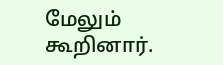மேலும் கூறினார்.